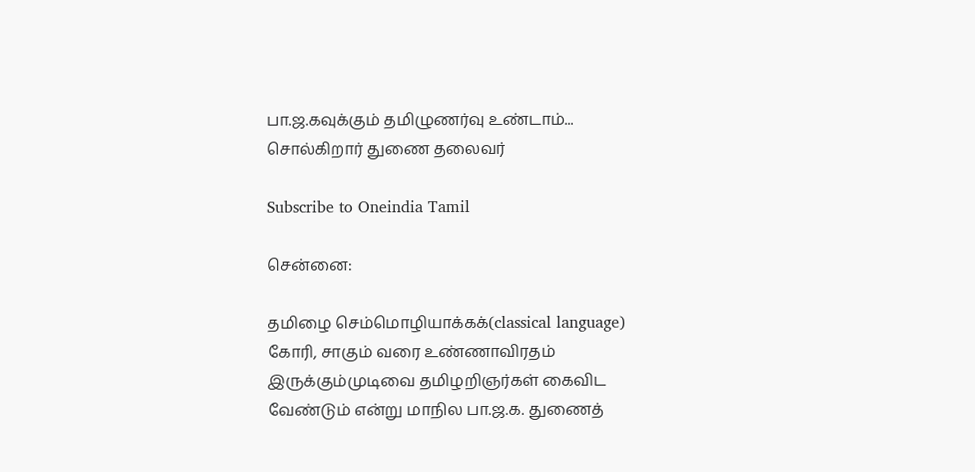பா.ஜ.கவுக்கும் தமிழுணர்வு உண்டாம்... சொல்கிறார் துணை தலைவர்

Subscribe to Oneindia Tamil

சென்னை:

தமிழை செம்மொழியாக்கக்(classical language) கோரி, சாகும் வரை உண்ணாவிரதம் இருக்கும்முடிவை தமிழறிஞர்கள் கைவிட வேண்டும் என்று மாநில பா.ஜ.க. துணைத்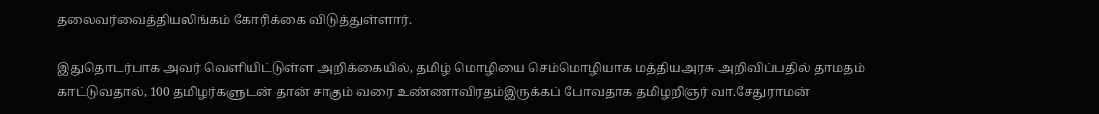தலைவர்வைத்தியலிங்கம் கோரிக்கை விடுத்துள்ளார்.

இதுதொடர்பாக அவர் வெளியிட்டுள்ள அறிக்கையில், தமிழ் மொழியை செம்மொழியாக மத்தியஅரசு அறிவிப்பதில் தாமதம் காட்டுவதால், 100 தமிழர்களுடன் தான் சாகும் வரை உண்ணாவிரதம்இருக்கப் போவதாக தமிழறிஞர் வா.சேதுராமன்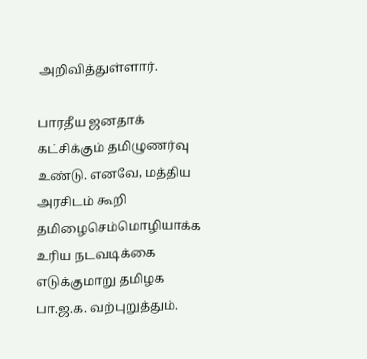அறிவித்துள்ளார்.

பாரதீய ஜனதாக் கட்சிக்கும் தமிழுணர்வு உண்டு. எனவே, மத்திய அரசிடம் கூறி தமிழைசெம்மொழியாக்க உரிய நடவடிக்கை எடுக்குமாறு தமிழக பா.ஜ.க. வற்புறுத்தும்.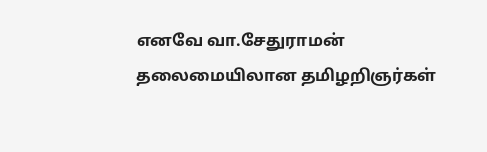எனவே வா.சேதுராமன் தலைமையிலான தமிழறிஞர்கள்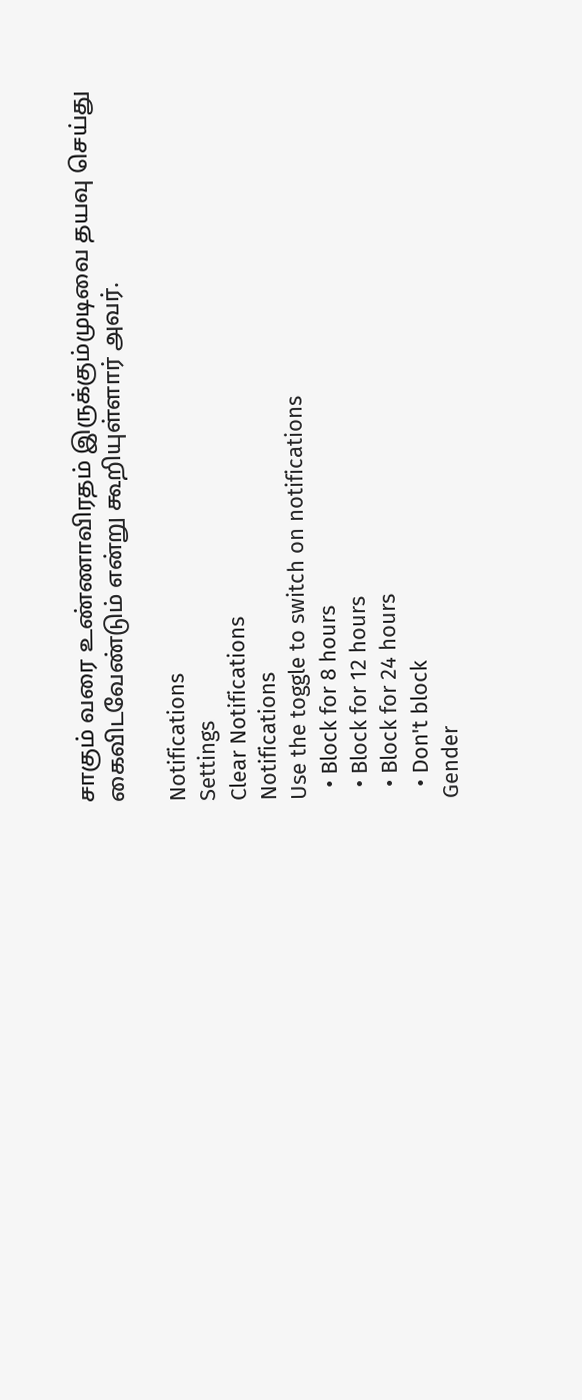சாகும் வரை உண்ணாவிரதம் இருக்கும்முடிவை தயவு செய்து கைவிடவேண்டும் என்று கூறியுள்ளார் அவர்.

Notifications
Settings
Clear Notifications
Notifications
Use the toggle to switch on notifications
  • Block for 8 hours
  • Block for 12 hours
  • Block for 24 hours
  • Don't block
Gender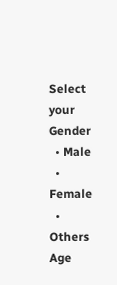Select your Gender
  • Male
  • Female
  • Others
Age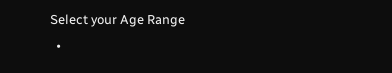Select your Age Range
  •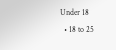Under 18
  • 18 to 25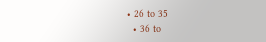• 26 to 35
  • 36 to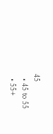45
  • 45 to 55
  • 55+